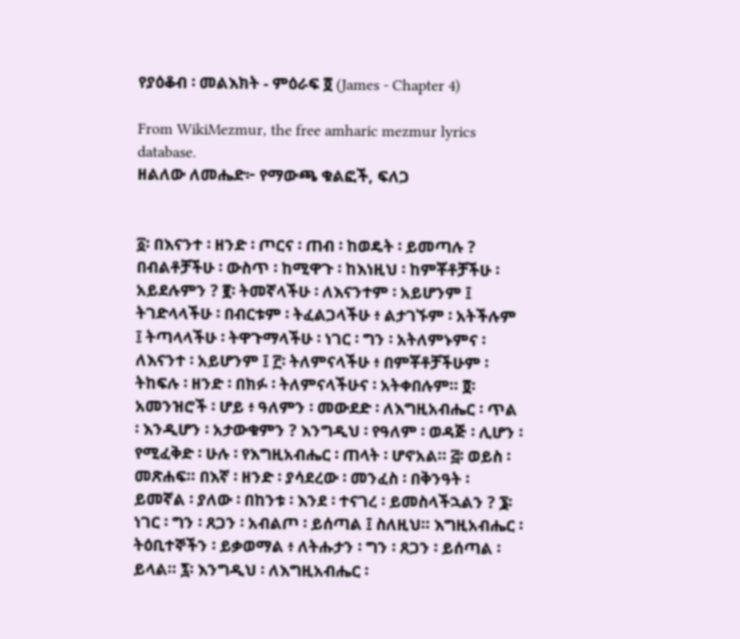የያዕቆብ ፡ መልእክት - ምዕራፍ ፬ (James - Chapter 4)

From WikiMezmur, the free amharic mezmur lyrics database.
ዘልለው ለመሔድ፦ የማውጫ ቁልፎች, ፍለጋ


፩፡ በእናንተ ፡ ዘንድ ፡ ጦርና ፡ ጠብ ፡ ከወዴት ፡ ይመጣሉ ? በብልቶቻችሁ ፡ ውስጥ ፡ ከሚዋጉ ፡ ከእነዚህ ፡ ከምቾቶቻችሁ ፡ አይደሉምን ? ፪፡ ትመኛላችሁ ፡ ለእናንተም ፡ አይሆንም ፤ ትገድላላችሁ ፡ በብርቱም ፡ ትፈልጋላችሁ ፥ ልታገኙም ፡ አትችሉም ፤ ትጣላላችሁ ፡ ትዋጉማላችሁ ፡ ነገር ፡ ግን ፡ አትለምኑምና ፡ ለእናንተ ፡ አይሆንም ፤ ፫፡ ትለምናላችሁ ፥ በምቾቶቻችሁም ፡ ትከፍሉ ፡ ዘንድ ፡ በክፉ ፡ ትለምናላችሁና ፡ አትቀበሉም። ፬፡ አመንዝሮች ፡ ሆይ ፥ ዓለምን ፡ መውደድ ፡ ለእግዚአብሔር ፡ ጥል ፡ እንዲሆን ፡ አታውቁምን ? እንግዲህ ፡ የዓለም ፡ ወዳጅ ፡ ሊሆን ፡ የሚፈቅድ ፡ ሁሉ ፡ የእግዚአብሔር ፡ ጠላት ፡ ሆኖአል። ፭፡ ወይስ ፡ መጽሐፍ። በእኛ ፡ ዘንድ ፡ ያሳደረው ፡ መንፈስ ፡ በቅንዓት ፡ ይመኛል ፡ ያለው ፡ በከንቱ ፡ እንደ ፡ ተናገረ ፡ ይመስላችኋልን ? ፮፡ ነገር ፡ ግን ፡ ጸጋን ፡ አብልጦ ፡ ይሰጣል ፤ ስለዚህ። እግዚአብሔር ፡ ትዕቢተኞችን ፡ ይቃወማል ፥ ለትሑታን ፡ ግን ፡ ጸጋን ፡ ይሰጣል ፡ ይላል። ፯፡ እንግዲህ ፡ ለእግዚአብሔር ፡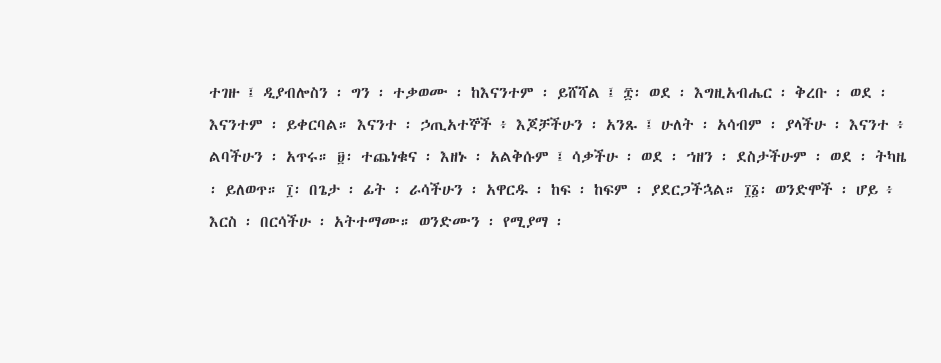ተገዙ ፤ ዲያብሎስን ፡ ግን ፡ ተቃወሙ ፡ ከእናንተም ፡ ይሸሻል ፤ ፰፡ ወደ ፡ እግዚአብሔር ፡ ቅረቡ ፡ ወደ ፡ እናንተም ፡ ይቀርባል። እናንተ ፡ ኃጢአተኞች ፥ እጆቻችሁን ፡ አንጹ ፤ ሁለት ፡ አሳብም ፡ ያላችሁ ፡ እናንተ ፥ ልባችሁን ፡ አጥሩ። ፱፡ ተጨነቁና ፡ እዘኑ ፡ አልቅሱም ፤ ሳቃችሁ ፡ ወደ ፡ ኀዘን ፡ ደስታችሁም ፡ ወደ ፡ ትካዜ ፡ ይለወጥ። ፲፡ በጌታ ፡ ፊት ፡ ራሳችሁን ፡ አዋርዱ ፡ ከፍ ፡ ከፍም ፡ ያደርጋችኋል። ፲፩፡ ወንድሞች ፡ ሆይ ፥ እርስ ፡ በርሳችሁ ፡ አትተማሙ። ወንድሙን ፡ የሚያማ ፡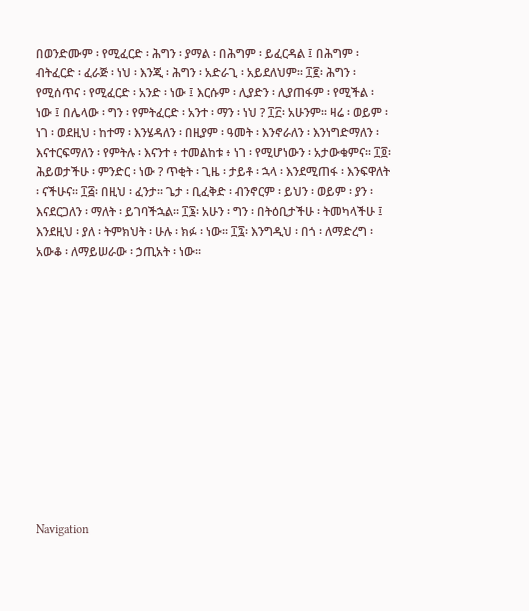በወንድሙም ፡ የሚፈርድ ፡ ሕግን ፡ ያማል ፡ በሕግም ፡ ይፈርዳል ፤ በሕግም ፡ ብትፈርድ ፡ ፈራጅ ፡ ነህ ፡ እንጂ ፡ ሕግን ፡ አድራጊ ፡ አይደለህም። ፲፪፡ ሕግን ፡ የሚሰጥና ፡ የሚፈርድ ፡ አንድ ፡ ነው ፤ እርሱም ፡ ሊያድን ፡ ሊያጠፋም ፡ የሚችል ፡ ነው ፤ በሌላው ፡ ግን ፡ የምትፈርድ ፡ አንተ ፡ ማን ፡ ነህ ? ፲፫፡ አሁንም። ዛሬ ፡ ወይም ፡ ነገ ፡ ወደዚህ ፡ ከተማ ፡ እንሄዳለን ፡ በዚያም ፡ ዓመት ፡ እንኖራለን ፡ እንነግድማለን ፡ እናተርፍማለን ፡ የምትሉ ፡ እናንተ ፥ ተመልከቱ ፥ ነገ ፡ የሚሆነውን ፡ አታውቁምና። ፲፬፡ ሕይወታችሁ ፡ ምንድር ፡ ነው ? ጥቂት ፡ ጊዜ ፡ ታይቶ ፡ ኋላ ፡ እንደሚጠፋ ፡ እንፍዋለት ፡ ናችሁና። ፲፭፡ በዚህ ፡ ፈንታ። ጌታ ፡ ቢፈቅድ ፡ ብንኖርም ፡ ይህን ፡ ወይም ፡ ያን ፡ እናደርጋለን ፡ ማለት ፡ ይገባችኋል። ፲፮፡ አሁን ፡ ግን ፡ በትዕቢታችሁ ፡ ትመካላችሁ ፤ እንደዚህ ፡ ያለ ፡ ትምክህት ፡ ሁሉ ፡ ክፉ ፡ ነው። ፲፯፡ እንግዲህ ፡ በጎ ፡ ለማድረግ ፡ አውቆ ፡ ለማይሠራው ፡ ኃጢአት ፡ ነው።













Navigation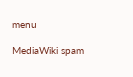menu

MediaWiki spam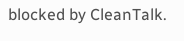blocked by CleanTalk.